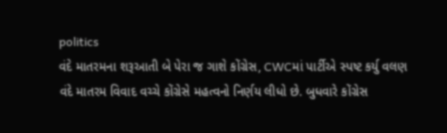politics
વંદે માતરમના શરૂઆતી બે પેરા જ ગાશે કોંગ્રેસ, CWCમાં પાર્ટીએ સ્પષ્ટ કર્યુ વલણ
વંદે માતરમ વિવાદ વચ્ચે કોંગ્રેસે મહત્વનો નિર્ણય લીધો છે. બુધવારે કોંગ્રેસ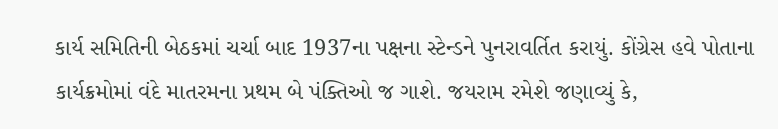કાર્ય સમિતિની બેઠકમાં ચર્ચા બાદ 1937ના પક્ષના સ્ટેન્ડને પુનરાવર્તિત કરાયું. કોંગ્રેસ હવે પોતાના કાર્યક્રમોમાં વંદે માતરમના પ્રથમ બે પંક્તિઓ જ ગાશે. જયરામ રમેશે જણાવ્યું કે,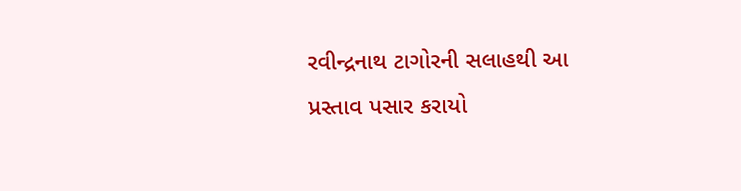રવીન્દ્રનાથ ટાગોરની સલાહથી આ પ્રસ્તાવ પસાર કરાયો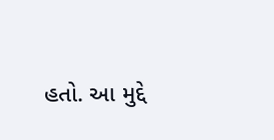હતો. આ મુદ્દે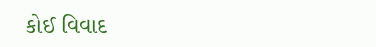કોઈ વિવાદ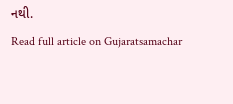નથી.
Read full article on Gujaratsamachar